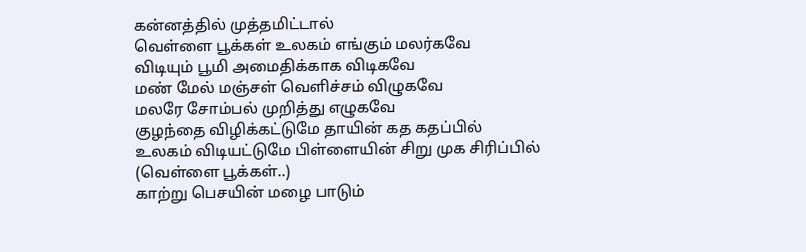கன்னத்தில் முத்தமிட்டால்
வெள்ளை பூக்கள் உலகம் எங்கும் மலர்கவே
விடியும் பூமி அமைதிக்காக விடிகவே
மண் மேல் மஞ்சள் வெளிச்சம் விழுகவே
மலரே சோம்பல் முறித்து எழுகவே
குழந்தை விழிக்கட்டுமே தாயின் கத கதப்பில்
உலகம் விடியட்டுமே பிள்ளையின் சிறு முக சிரிப்பில்
(வெள்ளை பூக்கள்..)
காற்று பெசயின் மழை பாடும்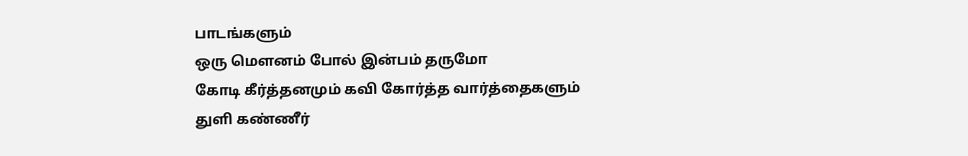பாடங்களும்
ஒரு மௌனம் போல் இன்பம் தருமோ
கோடி கீர்த்தனமும் கவி கோர்த்த வார்த்தைகளும்
துளி கண்ணீர்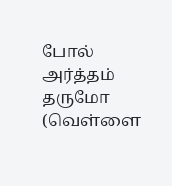போல் அர்த்தம் தருமோ
(வெள்ளை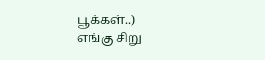பூக்கள்..)
எங்கு சிறு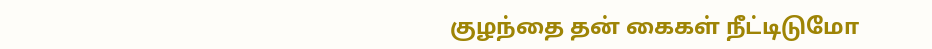குழந்தை தன் கைகள் நீட்டிடுமோ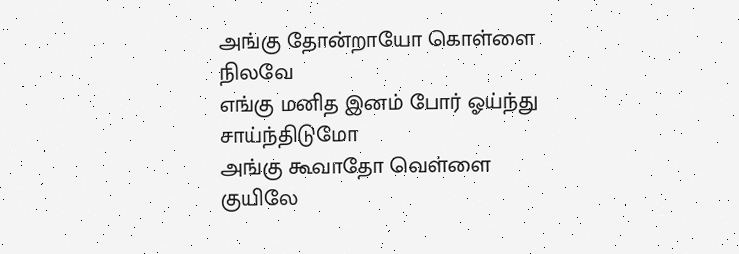அங்கு தோன்றாயோ கொள்ளை நிலவே
எங்கு மனித இனம் போர் ஓய்ந்து சாய்ந்திடுமோ
அங்கு கூவாதோ வெள்ளை குயிலே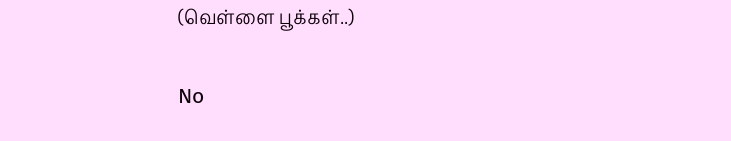(வெள்ளை பூக்கள்..)

No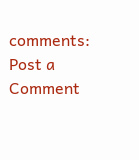comments:
Post a Comment